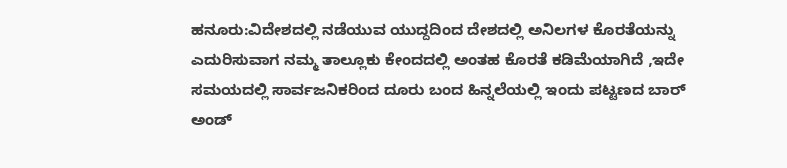ಹನೂರು:ವಿದೇಶದಲ್ಲಿ ನಡೆಯುವ ಯುದ್ದದಿಂದ ದೇಶದಲ್ಲಿ ಅನಿಲಗಳ ಕೊರತೆಯನ್ನು ಎದುರಿಸುವಾಗ ನಮ್ಮ ತಾಲ್ಲೂಕು ಕೇಂದದಲ್ಲಿ ಅಂತಹ ಕೊರತೆ ಕಡಿಮೆಯಾಗಿದೆ ,ಇದೇ ಸಮಯದಲ್ಲಿ ಸಾರ್ವಜನಿಕರಿಂದ ದೂರು ಬಂದ ಹಿನ್ನಲೆಯಲ್ಲಿ ಇಂದು ಪಟ್ಟಣದ ಬಾರ್ ಅಂಡ್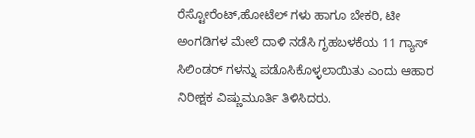ರೆಸ್ಟೋರೆಂಟ್,ಹೋಟೆಲ್ ಗಳು ಹಾಗೂ ಬೇಕರಿ, ಟೀ ಅಂಗಡಿಗಳ ಮೇಲೆ ದಾಳಿ ನಡೆಸಿ ಗೃಹಬಳಕೆಯ 11 ಗ್ಯಾಸ್ ಸಿಲಿಂಡರ್ ಗಳನ್ನು ಪಡೊಸಿಕೊಳ್ಳಲಾಯಿತು ಎಂದು ಆಹಾರ ನಿರೀಕ್ಷಕ ವಿಷ್ಣುಮೂರ್ತಿ ತಿಳಿಸಿದರು.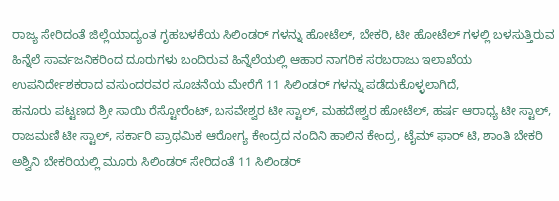ರಾಜ್ಯ ಸೇರಿದಂತೆ ಜಿಲ್ಲೆಯಾದ್ಯಂತ ಗೃಹಬಳಕೆಯ ಸಿಲಿಂಡರ್ ಗಳನ್ನು ಹೋಟೆಲ್, ಬೇಕರಿ, ಟೀ ಹೋಟೆಲ್ ಗಳಲ್ಲಿ ಬಳಸುತ್ತಿರುವ ಹಿನ್ನೆಲೆ ಸಾರ್ವಜನಿಕರಿಂದ ದೂರುಗಳು ಬಂದಿರುವ ಹಿನ್ನೆಲೆಯಲ್ಲಿ ಆಹಾರ ನಾಗರಿಕ ಸರಬರಾಜು ಇಲಾಖೆಯ ಉಪನಿರ್ದೇಶಕರಾದ ವಸುಂದರವರ ಸೂಚನೆಯ ಮೇರೆಗೆ 11 ಸಿಲಿಂಡರ್ ಗಳನ್ನು ಪಡೆದುಕೊಳ್ಳಲಾಗಿದೆ,
ಹನೂರು ಪಟ್ಟಣದ ಶ್ರೀ ಸಾಯಿ ರೆಸ್ಟೋರೆಂಟ್, ಬಸವೇಶ್ವರ ಟೀ ಸ್ಟಾಲ್, ಮಹದೇಶ್ವರ ಹೋಟೆಲ್, ಹರ್ಷ ಆರಾಧ್ಯ ಟೀ ಸ್ಟಾಲ್, ರಾಜಮಣಿ ಟೀ ಸ್ಟಾಲ್, ಸರ್ಕಾರಿ ಪ್ರಾಥಮಿಕ ಆರೋಗ್ಯ ಕೇಂದ್ರದ ನಂದಿನಿ ಹಾಲಿನ ಕೇಂದ್ರ, ಟೈಮ್ ಫಾರ್ ಟಿ, ಶಾಂತಿ ಬೇಕರಿ ಅಶ್ವಿನಿ ಬೇಕರಿಯಲ್ಲಿ ಮೂರು ಸಿಲಿಂಡರ್ ಸೇರಿದಂತೆ 11 ಸಿಲಿಂಡರ್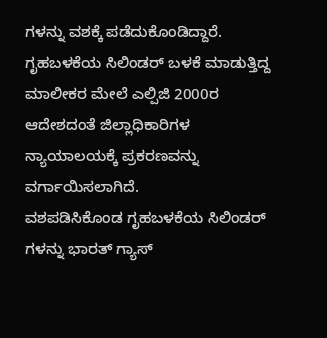ಗಳನ್ನು ವಶಕ್ಕೆ ಪಡೆದುಕೊಂಡಿದ್ದಾರೆ.
ಗೃಹಬಳಕೆಯ ಸಿಲಿಂಡರ್ ಬಳಕೆ ಮಾಡುತ್ತಿದ್ದ ಮಾಲೀಕರ ಮೇಲೆ ಎಲ್ಪಿಜಿ 2000ರ ಆದೇಶದಂತೆ ಜಿಲ್ಲಾಧಿಕಾರಿಗಳ ನ್ಯಾಯಾಲಯಕ್ಕೆ ಪ್ರಕರಣವನ್ನು ವರ್ಗಾಯಿಸಲಾಗಿದೆ.
ವಶಪಡಿಸಿಕೊಂಡ ಗೃಹಬಳಕೆಯ ಸಿಲಿಂಡರ್ ಗಳನ್ನು ಭಾರತ್ ಗ್ಯಾಸ್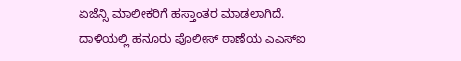ಏಜೆನ್ಸಿ ಮಾಲೀಕರಿಗೆ ಹಸ್ತಾಂತರ ಮಾಡಲಾಗಿದೆ.
ದಾಳಿಯಲ್ಲಿ ಹನೂರು ಪೊಲೀಸ್ ಠಾಣೆಯ ಎಎಸ್ಐ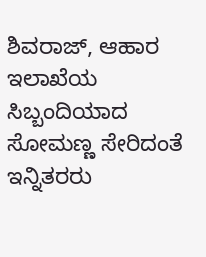ಶಿವರಾಜ್, ಆಹಾರ ಇಲಾಖೆಯ ಸಿಬ್ಬಂದಿಯಾದ ಸೋಮಣ್ಣ ಸೇರಿದಂತೆ ಇನ್ನಿತರರು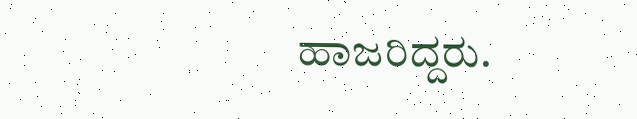ಹಾಜರಿದ್ದರು.